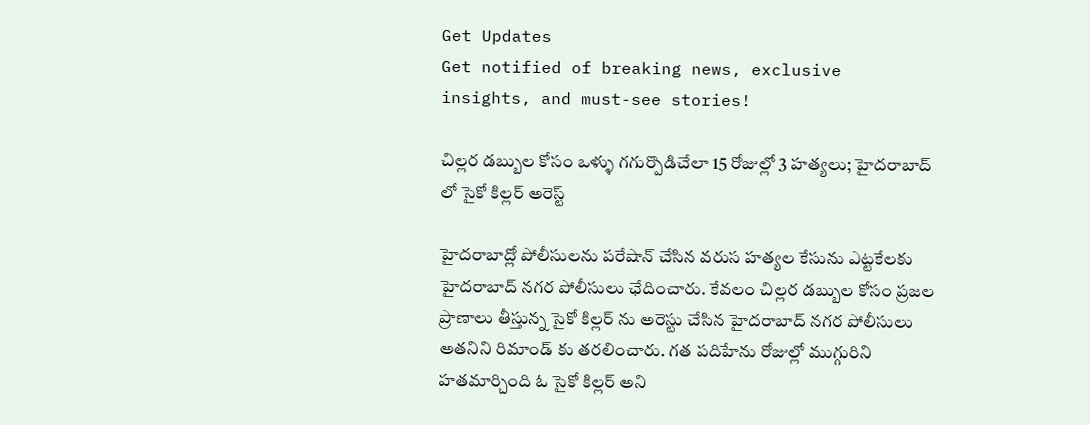Get Updates
Get notified of breaking news, exclusive insights, and must-see stories!

చిల్లర డబ్బుల కోసం ఒళ్ళు గగుర్పొడిచేలా 15 రోజుల్లో 3 హత్యలు; హైదరాబాద్ లో సైకో కిల్లర్ అరెస్ట్

హైదరాబాద్లో పోలీసులను పరేషాన్ చేసిన వరుస హత్యల కేసును ఎట్టకేలకు హైదరాబాద్ నగర పోలీసులు ఛేదించారు. కేవలం చిల్లర డబ్బుల కోసం ప్రజల ప్రాణాలు తీస్తున్న సైకో కిల్లర్ ను అరెస్టు చేసిన హైదరాబాద్ నగర పోలీసులు అతనిని రిమాండ్ కు తరలించారు. గత పదిహేను రోజుల్లో ముగ్గురిని హతమార్చింది ఓ సైకో కిల్లర్ అని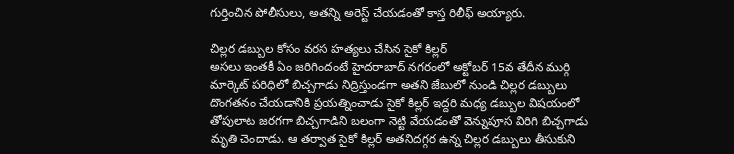గుర్తించిన పోలీసులు, అతన్ని అరెస్ట్ చేయడంతో కాస్త రిలీఫ్ అయ్యారు.

చిల్లర డబ్బుల కోసం వరస హత్యలు చేసిన సైకో కిల్లర్
అసలు ఇంతకీ ఏం జరిగిందంటే హైదరాబాద్ నగరంలో అక్టోబర్ 15వ తేదీన ముర్గి మార్కెట్ పరిధిలో బిచ్చగాడు నిద్రిస్తుండగా అతని జేబులో నుండి చిల్లర డబ్బులు దొంగతనం చేయడానికి ప్రయత్నించాడు సైకో కిల్లర్ ఇద్దరి మధ్య డబ్బుల విషయంలో తోపులాట జరగగా బిచ్చగాడిని బలంగా నెట్టి వేయడంతో వెన్నుపూస విరిగి బిచ్చగాడు మృతి చెందాడు. ఆ తర్వాత సైకో కిల్లర్ అతనిదగ్గర ఉన్న చిల్లర డబ్బులు తీసుకుని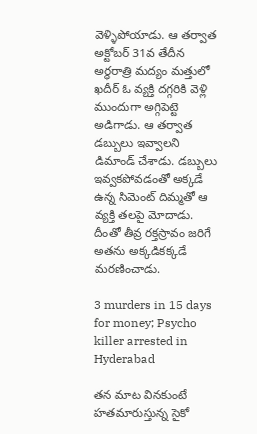వెళ్ళిపోయాడు. ఆ తర్వాత అక్టోబర్ 31వ తేదీన అర్ధరాత్రి మద్యం మత్తులో ఖదీర్ ఓ వ్యక్తి దగ్గరికి వెళ్లి ముందుగా అగ్గిపెట్టె అడిగాడు. ఆ తర్వాత డబ్బులు ఇవ్వాలని డిమాండ్ చేశాడు. డబ్బులు ఇవ్వకపోవడంతో అక్కడే ఉన్న సిమెంట్ దిమ్మతో ఆ వ్యక్తి తలపై మోదాడు. దీంతో తీవ్ర రక్తస్రావం జరిగే అతను అక్కడికక్కడే మరణించాడు.

3 murders in 15 days for money; Psycho killer arrested in Hyderabad

తన మాట వినకుంటే హతమారుస్తున్న సైకో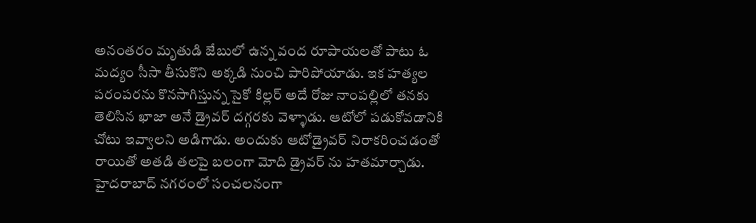అనంతరం మృతుడి జేబులో ఉన్న వంద రూపాయలతో పాటు ఓ మద్యం సీసా తీసుకొని అక్కడి నుంచి పారిపోయాడు. ఇక హత్యల పరంపరను కొనసాగిస్తున్న సైకో కిల్లర్ అదే రోజు నాంపల్లిలో తనకు తెలిసిన ఖాజా అనే డ్రైవర్ దగ్గరకు వెళ్ళాడు. ఆటోలో పడుకోవడానికి చోటు ఇవ్వాలని అడిగాడు. అందుకు ఆటోడ్రైవర్ నిరాకరించడంతో రాయితో అతడి తలపై బలంగా మోది డ్రైవర్ ను హతమార్చాడు. హైదరాబాద్ నగరంలో సంచలనంగా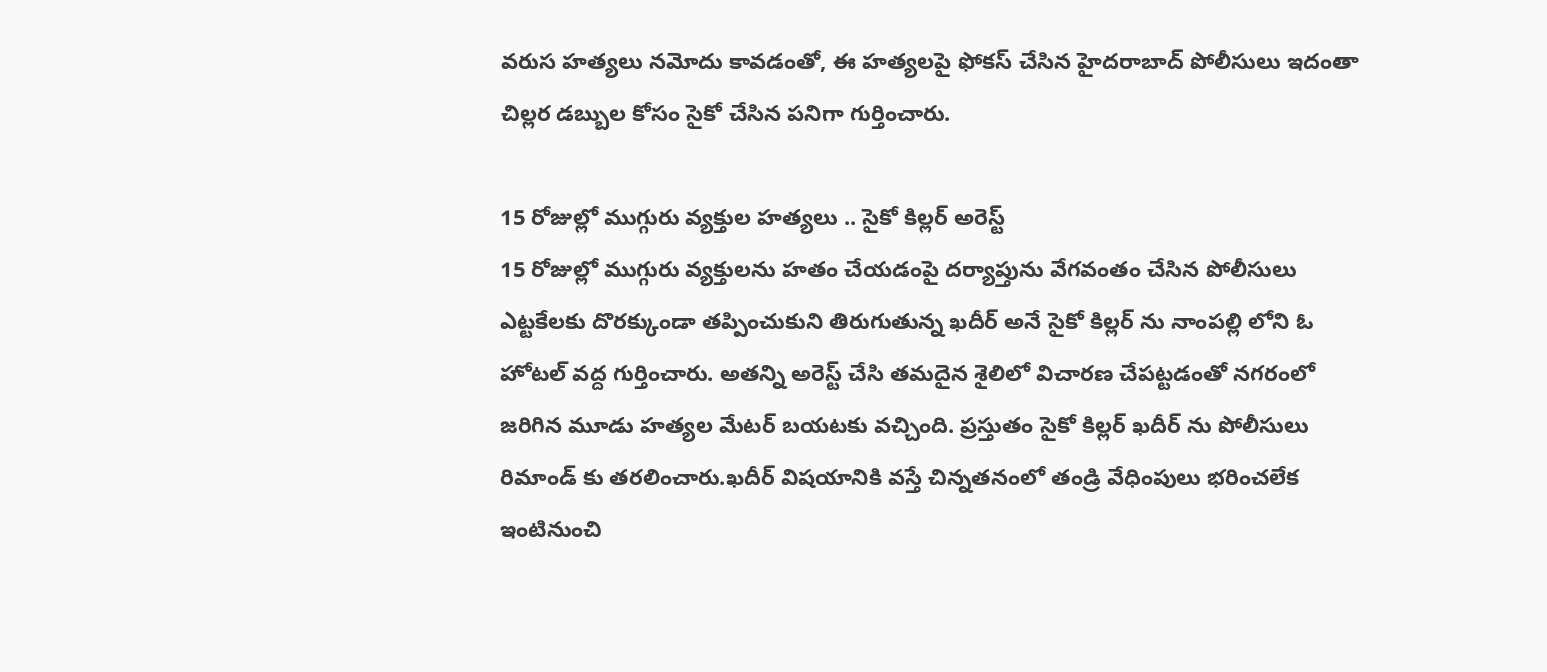వరుస హత్యలు నమోదు కావడంతో, ఈ హత్యలపై ఫోకస్ చేసిన హైదరాబాద్ పోలీసులు ఇదంతా చిల్లర డబ్బుల కోసం సైకో చేసిన పనిగా గుర్తించారు.

15 రోజుల్లో ముగ్గురు వ్యక్తుల హత్యలు .. సైకో కిల్లర్ అరెస్ట్
15 రోజుల్లో ముగ్గురు వ్యక్తులను హతం చేయడంపై దర్యాప్తును వేగవంతం చేసిన పోలీసులు ఎట్టకేలకు దొరక్కుండా తప్పించుకుని తిరుగుతున్న ఖదీర్ అనే సైకో కిల్లర్ ను నాంపల్లి లోని ఓ హోటల్ వద్ద గుర్తించారు. అతన్ని అరెస్ట్ చేసి తమదైన శైలిలో విచారణ చేపట్టడంతో నగరంలో జరిగిన మూడు హత్యల మేటర్ బయటకు వచ్చింది. ప్రస్తుతం సైకో కిల్లర్ ఖదీర్ ను పోలీసులు రిమాండ్ కు తరలించారు.ఖదీర్ విషయానికి వస్తే చిన్నతనంలో తండ్రి వేధింపులు భరించలేక ఇంటినుంచి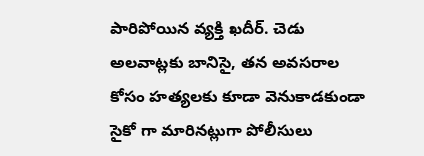పారిపోయిన వ్యక్తి ఖదీర్. చెడు అలవాట్లకు బానిసై, తన అవసరాల కోసం హత్యలకు కూడా వెనుకాడకుండా సైకో గా మారినట్లుగా పోలీసులు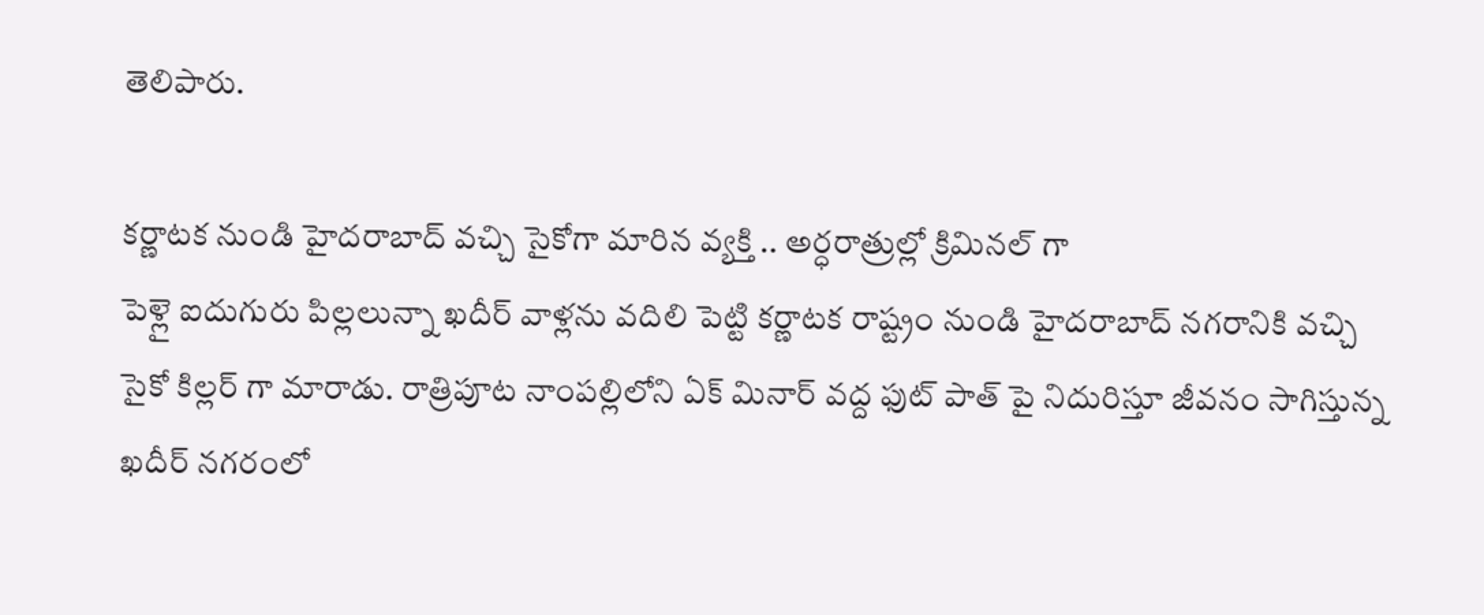తెలిపారు.

కర్ణాటక నుండి హైదరాబాద్ వచ్చి సైకోగా మారిన వ్యక్తి .. అర్ధరాత్రుల్లో క్రిమినల్ గా
పెళ్లై ఐదుగురు పిల్లలున్నా ఖదీర్ వాళ్లను వదిలి పెట్టి కర్ణాటక రాష్ట్రం నుండి హైదరాబాద్ నగరానికి వచ్చి సైకో కిల్లర్ గా మారాడు. రాత్రిపూట నాంపల్లిలోని ఏక్ మినార్ వద్ద ఫుట్ పాత్ పై నిదురిస్తూ జీవనం సాగిస్తున్న ఖదీర్ నగరంలో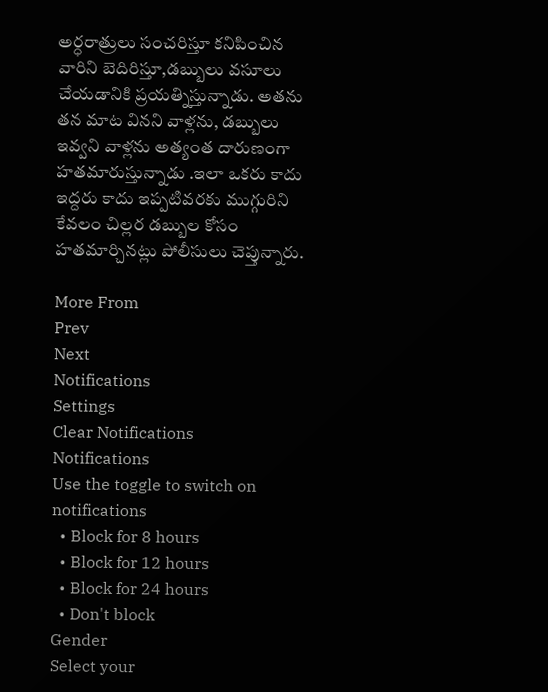అర్ధరాత్రులు సంచరిస్తూ కనిపించిన వారిని బెదిరిస్తూ,డబ్బులు వసూలు చేయడానికి ప్రయత్నిస్తున్నాడు. అతను తన మాట వినని వాళ్లను, డబ్బులు ఇవ్వని వాళ్లను అత్యంత దారుణంగా హతమారుస్తున్నాడు .ఇలా ఒకరు కాదు ఇద్దరు కాదు ఇప్పటివరకు ముగ్గురిని కేవలం చిల్లర డబ్బుల కోసం హతమార్చినట్లు పోలీసులు చెప్తున్నారు.

More From
Prev
Next
Notifications
Settings
Clear Notifications
Notifications
Use the toggle to switch on notifications
  • Block for 8 hours
  • Block for 12 hours
  • Block for 24 hours
  • Don't block
Gender
Select your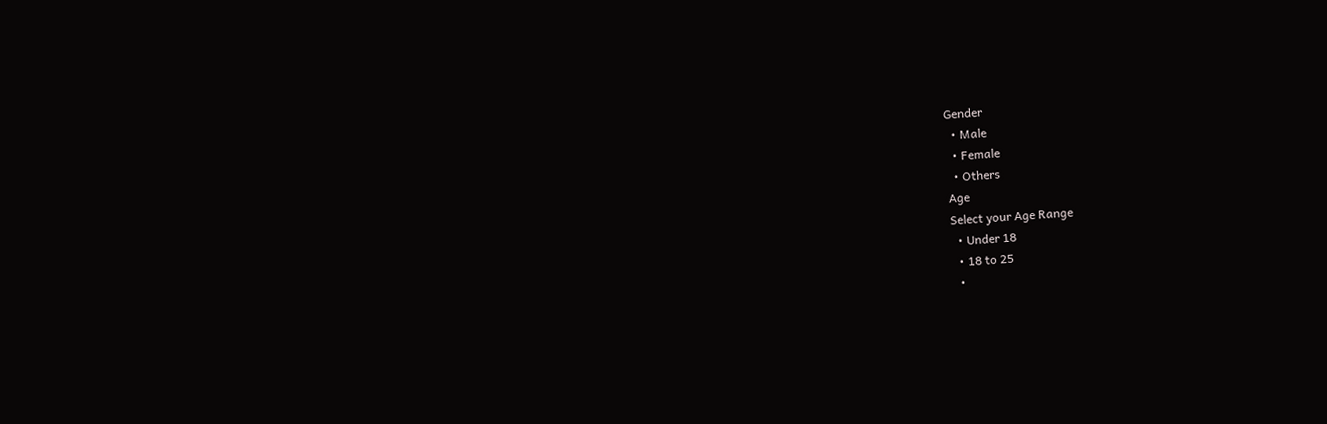Gender
  • Male
  • Female
  • Others
Age
Select your Age Range
  • Under 18
  • 18 to 25
  •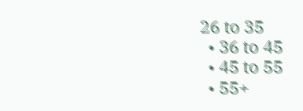26 to 35
  • 36 to 45
  • 45 to 55
  • 55+